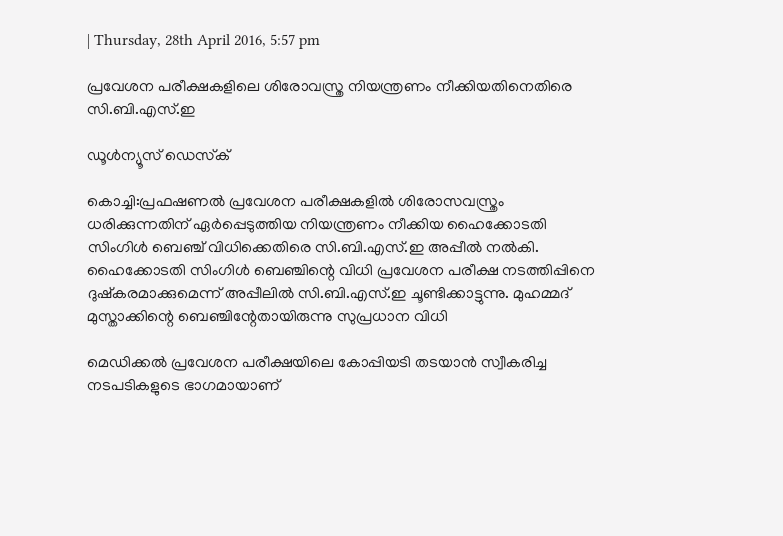| Thursday, 28th April 2016, 5:57 pm

പ്രവേശന പരീക്ഷകളിലെ ശിരോവസ്ത്ര നിയന്ത്രണം നീക്കിയതിനെതിരെ സി.ബി.എസ്.ഇ

ഡൂള്‍ന്യൂസ് ഡെസ്‌ക്

കൊച്ചി:പ്രഫഷണല്‍ പ്രവേശന പരീക്ഷകളില്‍ ശിരോസവസ്ത്രം ധരിക്കുന്നതിന് ഏര്‍പ്പെടുത്തിയ നിയന്ത്രണം നീക്കിയ ഹൈക്കോടതി സിംഗിള്‍ ബെഞ്ച് വിധിക്കെതിരെ സി.ബി.എസ്.ഇ അപ്പീല്‍ നല്‍കി. ഹൈക്കോടതി സിംഗിള്‍ ബെഞ്ചിന്റെ വിധി പ്രവേശന പരീക്ഷ നടത്തിപ്പിനെ ദുഷ്‌കരമാക്കുമെന്ന് അപ്പീലില്‍ സി.ബി.എസ്.ഇ ചൂണ്ടിക്കാട്ടുന്നു. മുഹമ്മദ് മുസ്താക്കിന്റെ ബെഞ്ചിന്റേതായിരുന്നു സുപ്രധാന വിധി

മെഡിക്കല്‍ പ്രവേശന പരീക്ഷയിലെ കോപ്പിയടി തടയാന്‍ സ്വീകരിച്ച നടപടികളുടെ ഭാഗമായാണ്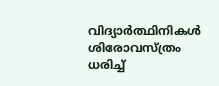വിദ്യാര്‍ത്ഥിനികള്‍ ശിരോവസ്ത്രം ധരിച്ച്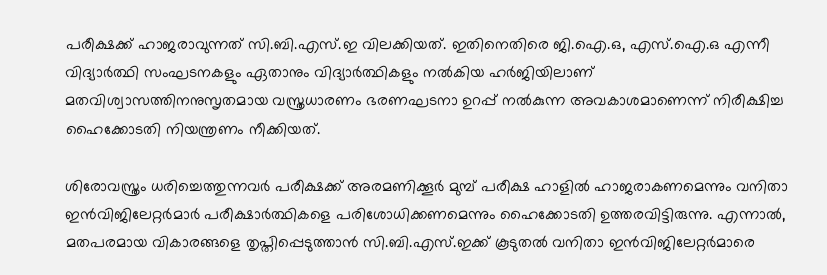പരീക്ഷക്ക് ഹാജരാവുന്നത് സി.ബി.എസ്.ഇ വിലക്കിയത്. ഇതിനെതിരെ ജി.ഐ.ഒ, എസ്.ഐ.ഒ എന്നീ വിദ്യാര്‍ത്ഥി സംഘടനകളും ഏതാനും വിദ്യാര്‍ത്ഥികളും നല്‍കിയ ഹര്‍ജിയിലാണ് മതവിശ്വാസത്തിനനുസൃതമായ വസ്ത്രധാരണം ഭരണഘടനാ ഉറപ്പ് നല്‍കുന്ന അവകാശമാണെന്ന് നിരീക്ഷിച്ച ഹൈക്കോടതി നിയന്ത്രണം നീക്കിയത്.

ശിരോവസ്ത്രം ധരിച്ചെത്തുന്നവര്‍ പരീക്ഷക്ക് അരമണിക്കൂര്‍ മുമ്പ് പരീക്ഷ ഹാളില്‍ ഹാജരാകണമെന്നും വനിതാ ഇന്‍വിജിലേറ്റര്‍മാര്‍ പരീക്ഷാര്‍ത്ഥികളെ പരിശോധിക്കണമെന്നും ഹൈക്കോടതി ഉത്തരവിട്ടിരുന്നു. എന്നാല്‍, മതപരമായ വികാരങ്ങളെ തൃപ്തിപ്പെടുത്താന്‍ സി.ബി.എസ്.ഇക്ക് കൂടുതല്‍ വനിതാ ഇന്‍വിജിലേറ്റര്‍മാരെ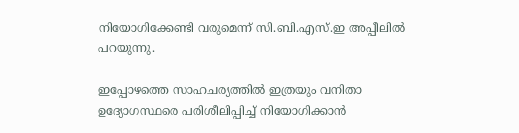നിയോഗിക്കേണ്ടി വരുമെന്ന് സി.ബി.എസ്.ഇ അപ്പീലില്‍ പറയുന്നു.

ഇപ്പോഴത്തെ സാഹചര്യത്തില്‍ ഇത്രയും വനിതാ ഉദ്യോഗസ്ഥരെ പരിശീലിപ്പിച്ച് നിയോഗിക്കാന്‍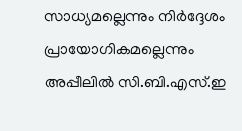സാധ്യമല്ലെന്നും നിര്‍ദ്ദേശം പ്രായോഗികമല്ലെന്നും അപ്പീലില്‍ സി.ബി.എസ്.ഇ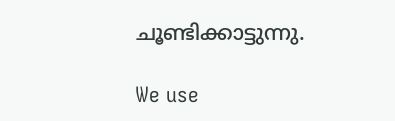ചൂണ്ടിക്കാട്ടുന്നു.

We use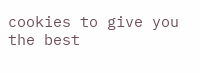cookies to give you the best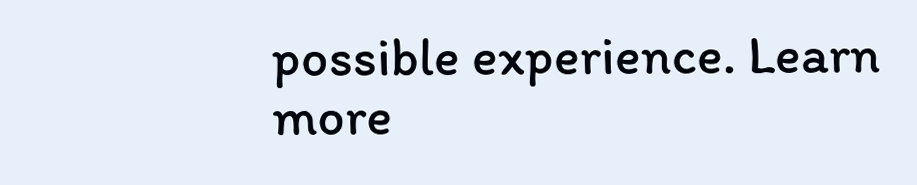possible experience. Learn more